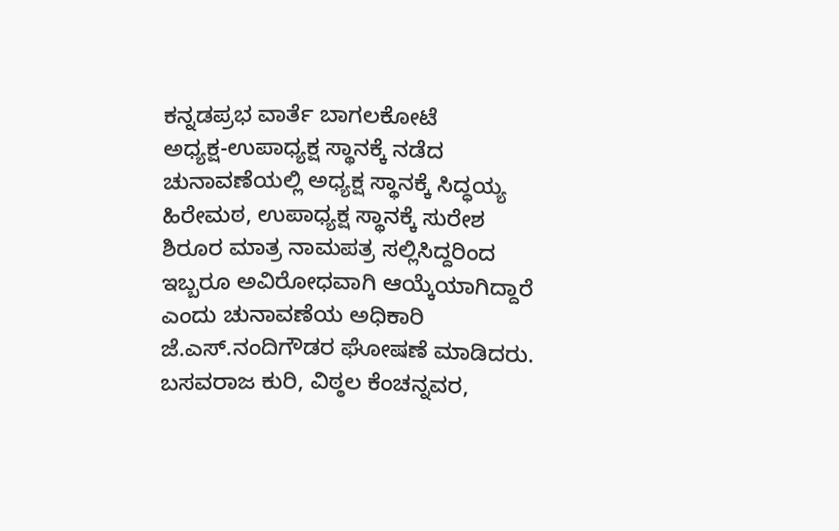ಕನ್ನಡಪ್ರಭ ವಾರ್ತೆ ಬಾಗಲಕೋಟೆ
ಅಧ್ಯಕ್ಷ-ಉಪಾಧ್ಯಕ್ಷ ಸ್ಥಾನಕ್ಕೆ ನಡೆದ ಚುನಾವಣೆಯಲ್ಲಿ ಅಧ್ಯಕ್ಷ ಸ್ಥಾನಕ್ಕೆ ಸಿದ್ಧಯ್ಯ ಹಿರೇಮಠ, ಉಪಾಧ್ಯಕ್ಷ ಸ್ಥಾನಕ್ಕೆ ಸುರೇಶ ಶಿರೂರ ಮಾತ್ರ ನಾಮಪತ್ರ ಸಲ್ಲಿಸಿದ್ದರಿಂದ ಇಬ್ಬರೂ ಅವಿರೋಧವಾಗಿ ಆಯ್ಕೆಯಾಗಿದ್ದಾರೆ ಎಂದು ಚುನಾವಣೆಯ ಅಧಿಕಾರಿ ಜೆ.ಎಸ್.ನಂದಿಗೌಡರ ಘೋಷಣೆ ಮಾಡಿದರು.
ಬಸವರಾಜ ಕುರಿ, ವಿಠ್ಠಲ ಕೆಂಚನ್ನವರ,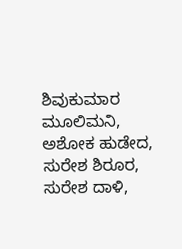ಶಿವುಕುಮಾರ ಮೂಲಿಮನಿ, ಅಶೋಕ ಹುಡೇದ, ಸುರೇಶ ಶಿರೂರ, ಸುರೇಶ ದಾಳಿ,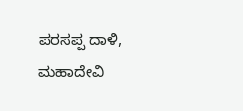ಪರಸಪ್ಪ ದಾಳಿ, ಮಹಾದೇವಿ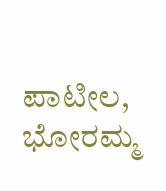ಪಾಟೀಲ, ಭೋರಮ್ಮ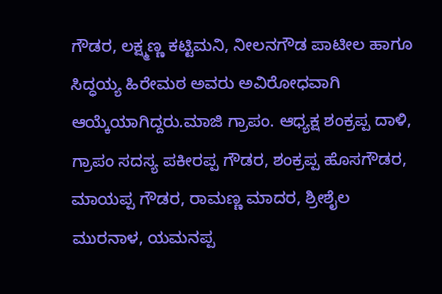ಗೌಡರ, ಲಕ್ಷ್ಮಣ್ಣ ಕಟ್ಟಿಮನಿ, ನೀಲನಗೌಡ ಪಾಟೀಲ ಹಾಗೂ ಸಿದ್ಧಯ್ಯ ಹಿರೇಮಠ ಅವರು ಅವಿರೋಧವಾಗಿ ಆಯ್ಕೆಯಾಗಿದ್ದರು.ಮಾಜಿ ಗ್ರಾಪಂ. ಆಧ್ಯಕ್ಷ ಶಂಕ್ರಪ್ಪ ದಾಳಿ, ಗ್ರಾಪಂ ಸದಸ್ಯ ಪಕೀರಪ್ಪ ಗೌಡರ, ಶಂಕ್ರಪ್ಪ ಹೊಸಗೌಡರ, ಮಾಯಪ್ಪ ಗೌಡರ, ರಾಮಣ್ಣ ಮಾದರ, ಶ್ರೀಶೈಲ ಮುರನಾಳ, ಯಮನಪ್ಪ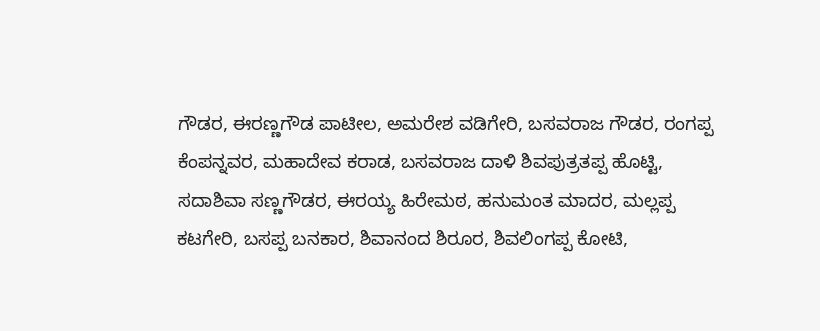ಗೌಡರ, ಈರಣ್ಣಗೌಡ ಪಾಟೀಲ, ಅಮರೇಶ ವಡಿಗೇರಿ, ಬಸವರಾಜ ಗೌಡರ, ರಂಗಪ್ಪ ಕೆಂಪನ್ನವರ, ಮಹಾದೇವ ಕರಾಡ, ಬಸವರಾಜ ದಾಳಿ ಶಿವಪುತ್ರತಪ್ಪ ಹೊಟ್ಟಿ, ಸದಾಶಿವಾ ಸಣ್ಣಗೌಡರ, ಈರಯ್ಯ ಹಿರೇಮಠ, ಹನುಮಂತ ಮಾದರ, ಮಲ್ಲಪ್ಪ ಕಟಗೇರಿ, ಬಸಪ್ಪ ಬನಕಾರ, ಶಿವಾನಂದ ಶಿರೂರ, ಶಿವಲಿಂಗಪ್ಪ ಕೋಟಿ,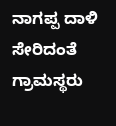ನಾಗಪ್ಪ ದಾಳಿ ಸೇರಿದಂತೆ ಗ್ರಾಮಸ್ಥರು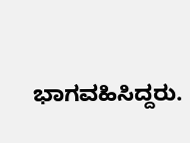ಭಾಗವಹಿಸಿದ್ದರು.